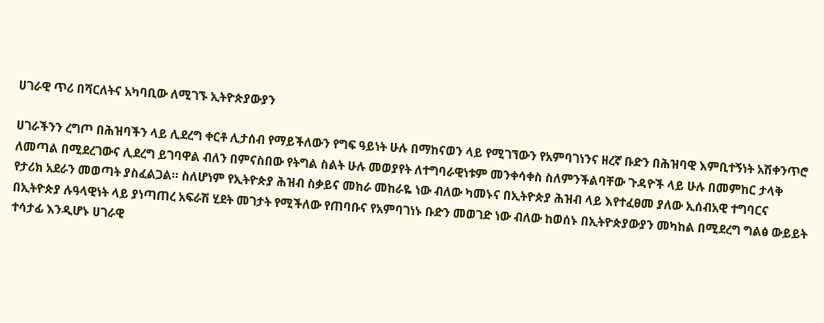ሀገራዊ ጥሪ በሻርለትና አካባቢው ለሚገኙ ኢትዮጵያውያን

ሀገራችንን ረግጦ በሕዝባችን ላይ ሊደረግ ቀርቶ ሊታሰብ የማይችለውን የግፍ ዓይነት ሁሉ በማከናወን ላይ የሚገኘውን የአምባገነንና ዘረኛ ቡድን በሕዝባዊ እምቢተኝነት አሽቀንጥሮ ለመጣል በሚደረገውና ሊደረግ ይገባዋል ብለን በምናስበው የትግል ስልት ሁሉ መወያየት ለተግባራዊነቱም መንቀሳቀስ ስለምንችልባቸው ጉዳዮች ላይ ሁሉ በመምከር ታላቅ የታሪክ አደራን መወጣት ያስፈልጋል። ስለሆነም የኢትዮጵያ ሕዝብ ስቃይና መከራ መከራዬ ነው ብለው ካመኑና በኢትዮጵያ ሕዝብ ላይ እየተፈፀመ ያለው ኢሰብአዊ ተግባርና በኢትዮጵያ ሉዓላዊነት ላይ ያነጣጠረ አፍራሽ ሂደት መገታት የሚችለው የጠባቡና የአምባገነኑ ቡድን መወገድ ነው ብለው ከወሰኑ በኢትዮጵያውያን መካከል በሚደረግ ግልፅ ውይይት ተሳታፊ እንዲሆኑ ሀገራዊ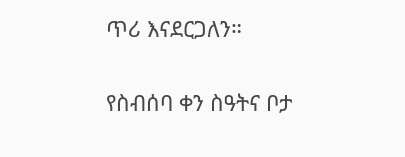ጥሪ እናደርጋለን።

የስብሰባ ቀን ስዓትና ቦታ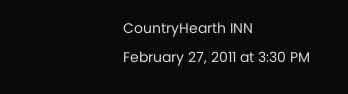CountryHearth INN
February 27, 2011 at 3:30 PM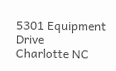5301 Equipment Drive
Charlotte NC